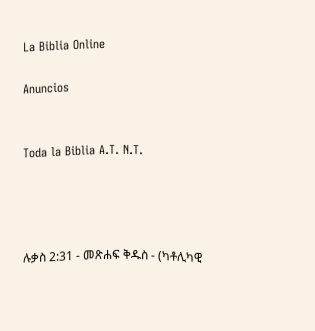La Biblia Online

Anuncios


Toda la Biblia A.T. N.T.




ሉቃስ 2:31 - መጽሐፍ ቅዱስ - (ካቶሊካዊ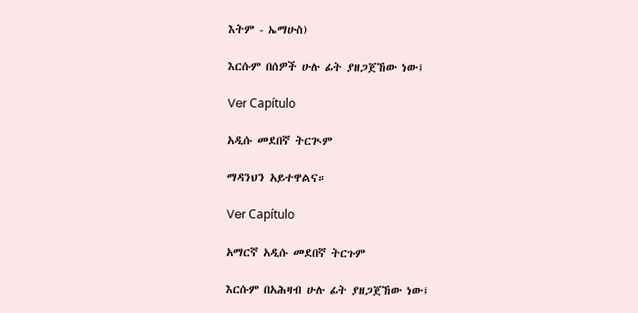እትም - ኤማሁስ)

እርሱም በሰዎች ሁሉ ፊት ያዘጋጀኸው ነው፤

Ver Capítulo

አዲሱ መደበኛ ትርጒም

ማዳንህን አይተዋልና።

Ver Capítulo

አማርኛ አዲሱ መደበኛ ትርጉም

እርሱም በአሕዛብ ሁሉ ፊት ያዘጋጀኸው ነው፤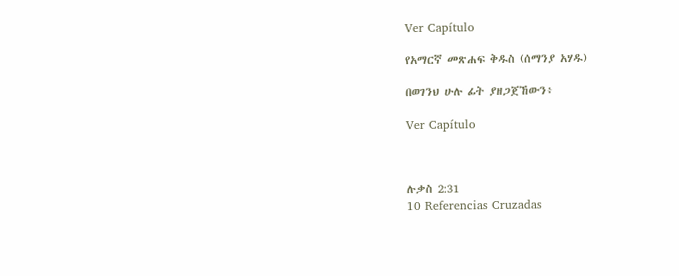Ver Capítulo

የአማርኛ መጽሐፍ ቅዱስ (ሰማንያ አሃዱ)

በወገንህ ሁሉ ፊት ያዘጋጀኸውን፥

Ver Capítulo



ሉቃስ 2:31
10 Referencias Cruzadas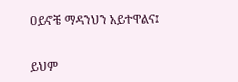ዐይኖቼ ማዳንህን አይተዋልና፤


ይህም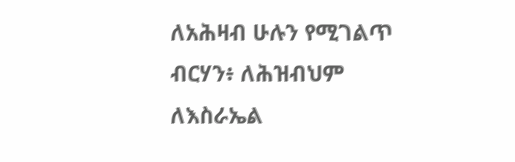ለአሕዛብ ሁሉን የሚገልጥ ብርሃን፥ ለሕዝብህም ለእስራኤል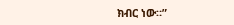ክብር ነው።”